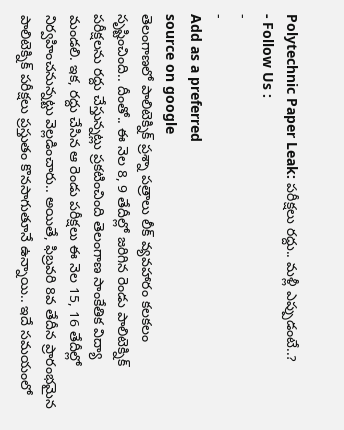Polytechnic Paper Leak: పరీక్షలు రద్దు.. మళ్లీ ఎప్పుడంటే..?
- Follow Us :
-
-
Add as a preferred
source on google
తెలంగాణలో పాలిటెక్నిక్ ప్రశ్నా పత్రాలు లీక్ వ్యవహారం కలకలం సృష్టించింది.. దీంతో.. ఈ నెల 8, 9 తేదీల్లో జరిగిన రెండు పాలిటెక్నిక్ పరీక్షలను రద్దు చేస్తున్నట్లు ప్రకటించింది తెలంగాణ సాంకేతిక విద్యా మండలి. ఇక, రద్దు చేసిన ఆ రెండు పరీక్షలు ఈ నెల 15, 16 తేదీల్లో నిర్వహించనున్నట్టు వెల్లడించారు.. అయితే, ఫిబ్రవరి 8వ తేదీన ప్రారంభమైన పాలిటెక్నిక్ పరీక్షలు ప్రస్తుతం కొనసాగుతూనే ఉన్నాయి.. ఇదే సమయంలో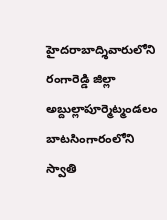హైదరాబాద్శివారులోని రంగారెడ్డి జిల్లా అబ్దుల్లాపూర్మెట్మండలం బాటసింగారంలోని స్వాతి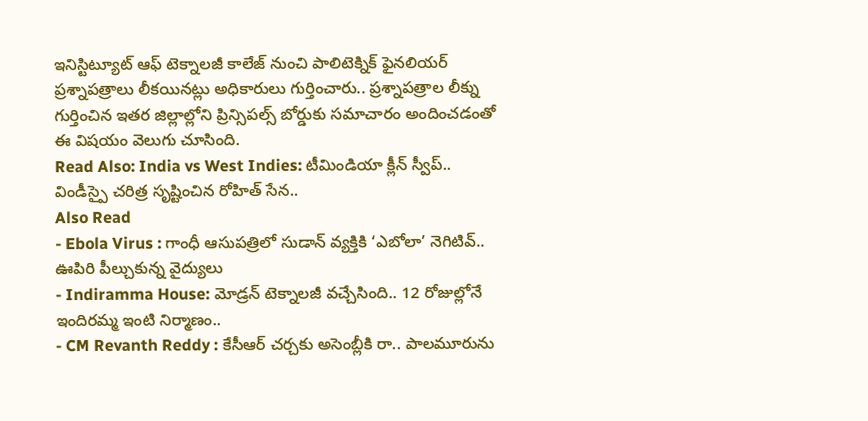ఇనిస్టిట్యూట్ ఆఫ్ టెక్నాలజీ కాలేజ్ నుంచి పాలిటెక్నిక్ ఫైనలియర్ ప్రశ్నాపత్రాలు లీకయినట్లు అధికారులు గుర్తించారు.. ప్రశ్నాపత్రాల లీక్ను గుర్తించిన ఇతర జిల్లాల్లోని ప్రిన్సిపల్స్ బోర్డుకు సమాచారం అందించడంతో ఈ విషయం వెలుగు చూసింది.
Read Also: India vs West Indies: టీమిండియా క్లీన్ స్వీప్.. విండీస్పై చరిత్ర సృష్టించిన రోహిత్ సేన..
Also Read
- Ebola Virus : గాంధీ ఆసుపత్రిలో సుడాన్ వ్యక్తికి ‘ఎబోలా’ నెగిటివ్.. ఊపిరి పీల్చుకున్న వైద్యులు
- Indiramma House: మోడ్రన్ టెక్నాలజీ వచ్చేసింది.. 12 రోజుల్లోనే ఇందిరమ్మ ఇంటి నిర్మాణం..
- CM Revanth Reddy : కేసీఆర్ చర్చకు అసెంబ్లీకి రా.. పాలమూరును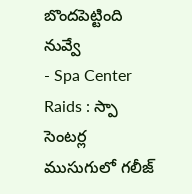బొందపెట్టింది నువ్వే
- Spa Center Raids : స్పా సెంటర్ల ముసుగులో గలీజ్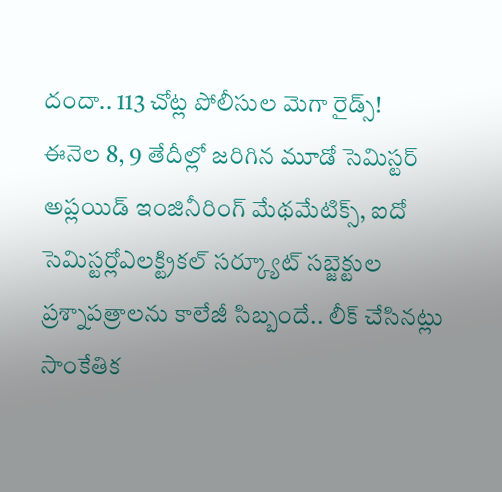దందా.. 113 చోట్ల పోలీసుల మెగా రైడ్స్!
ఈనెల 8, 9 తేదీల్లో జరిగిన మూడో సెమిస్టర్ అప్లయిడ్ ఇంజినీరింగ్ మేథమేటిక్స్, ఐదో సెమిస్టర్లోఎలక్ట్రికల్ సర్క్యూట్ సబ్జెక్టుల ప్రశ్నాపత్రాలను కాలేజీ సిబ్బందే.. లీక్ చేసినట్లు సాంకేతిక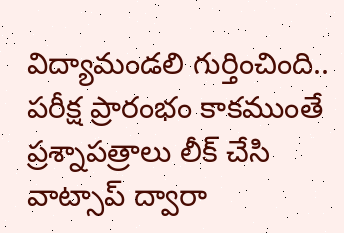విద్యామండలి గుర్తించింది.. పరీక్ష ప్రారంభం కాకముంతే ప్రశ్నాపత్రాలు లీక్ చేసి వాట్సాప్ ద్వారా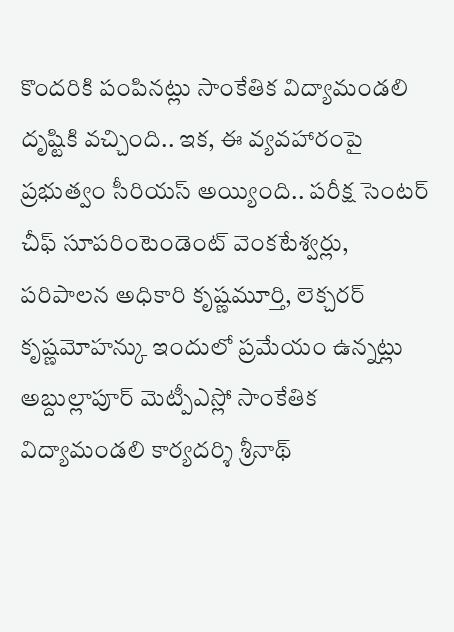కొందరికి పంపినట్లు సాంకేతిక విద్యామండలి దృష్టికి వచ్చింది.. ఇక, ఈ వ్యవహారంపై ప్రభుత్వం సీరియస్ అయ్యింది.. పరీక్ష సెంటర్ చీఫ్ సూపరింటెండెంట్ వెంకటేశ్వర్లు, పరిపాలన అధికారి కృష్ణమూర్తి, లెక్చరర్ కృష్ణమోహన్కు ఇందులో ప్రమేయం ఉన్నట్లు అబ్దుల్లాపూర్ మెట్పీఎస్లో సాంకేతిక విద్యామండలి కార్యదర్శి శ్రీనాథ్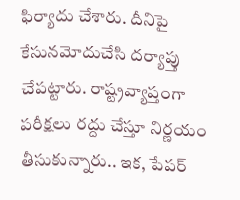ఫిర్యాదు చేశారు. దీనిపై కేసునమోదుచేసి దర్యాప్తు చేపట్టారు. రాష్ట్రవ్యాప్తంగా పరీక్షలు రద్దు చేస్తూ నిర్ణయం తీసుకున్నారు.. ఇక, పేపర్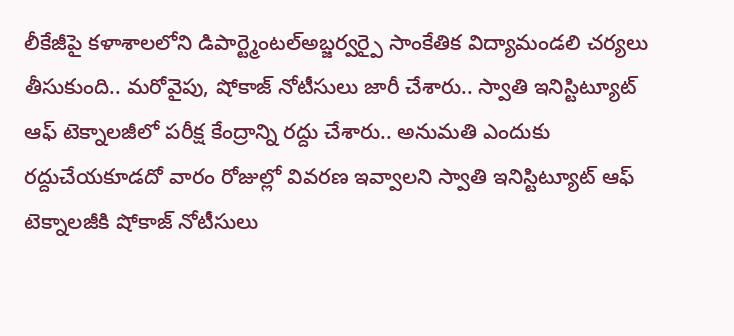లీకేజీపై కళాశాలలోని డిపార్ట్మెంటల్అబ్జర్వర్పై సాంకేతిక విద్యామండలి చర్యలు తీసుకుంది.. మరోవైపు, షోకాజ్ నోటీసులు జారీ చేశారు.. స్వాతి ఇనిస్టిట్యూట్ ఆఫ్ టెక్నాలజీలో పరీక్ష కేంద్రాన్ని రద్దు చేశారు.. అనుమతి ఎందుకు రద్దుచేయకూడదో వారం రోజుల్లో వివరణ ఇవ్వాలని స్వాతి ఇనిస్టిట్యూట్ ఆఫ్ టెక్నాలజీకి షోకాజ్ నోటీసులు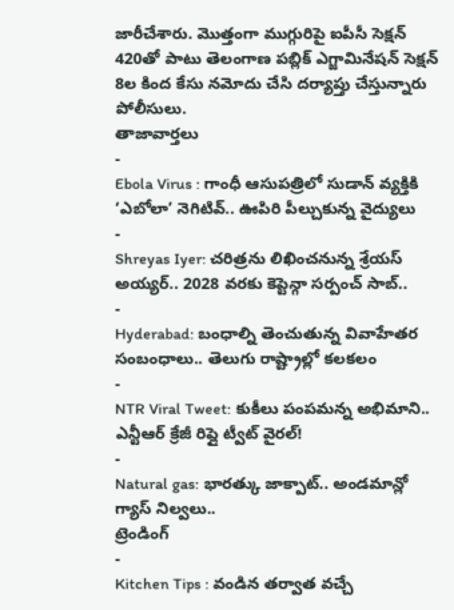జారీచేశారు. మొత్తంగా ముగ్గురిపై ఐపీసీ సెక్షన్ 420తో పాటు తెలంగాణ పబ్లిక్ ఎగ్జామినేషన్ సెక్షన్ 8ల కింద కేసు నమోదు చేసి దర్యాప్తు చేస్తున్నారు పోలీసులు.
తాజావార్తలు
-
Ebola Virus : గాంధీ ఆసుపత్రిలో సుడాన్ వ్యక్తికి ‘ఎబోలా’ నెగిటివ్.. ఊపిరి పీల్చుకున్న వైద్యులు
-
Shreyas Iyer: చరిత్రను లిఖించనున్న శ్రేయస్ అయ్యర్.. 2028 వరకు కెప్టెన్గా సర్పంచ్ సాబ్..
-
Hyderabad: బంధాల్ని తెంచుతున్న వివాహేతర సంబంధాలు.. తెలుగు రాష్ట్రాల్లో కలకలం
-
NTR Viral Tweet: కుకీలు పంపమన్న అభిమాని.. ఎన్టీఆర్ క్రేజీ రిప్లై ట్వీట్ వైరల్!
-
Natural gas: భారత్కు జాక్పాట్.. అండమాన్లో గ్యాస్ నిల్వలు..
ట్రెండింగ్
-
Kitchen Tips : వండిన తర్వాత వచ్చే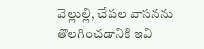వెల్లుల్లి, చేపల వాసనను తొలగించడానికి ఇవి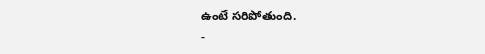ఉంటే సరిపోతుంది.
-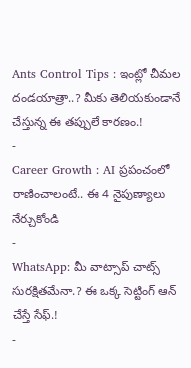Ants Control Tips : ఇంట్లో చీమల దండయాత్రా..? మీకు తెలియకుండానే చేస్తున్న ఈ తప్పులే కారణం.!
-
Career Growth : AI ప్రపంచంలో రాణించాలంటే.. ఈ 4 నైపుణ్యాలు నేర్చుకోండి
-
WhatsApp: మీ వాట్సాప్ చాట్స్ సురక్షితమేనా.? ఈ ఒక్క సెట్టింగ్ ఆన్ చేస్తే సేఫ్.!
-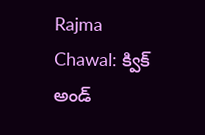Rajma Chawal: క్విక్ అండ్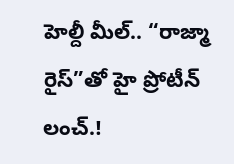హెల్దీ మీల్.. “రాజ్మా రైస్”తో హై ప్రోటీన్ లంచ్.!